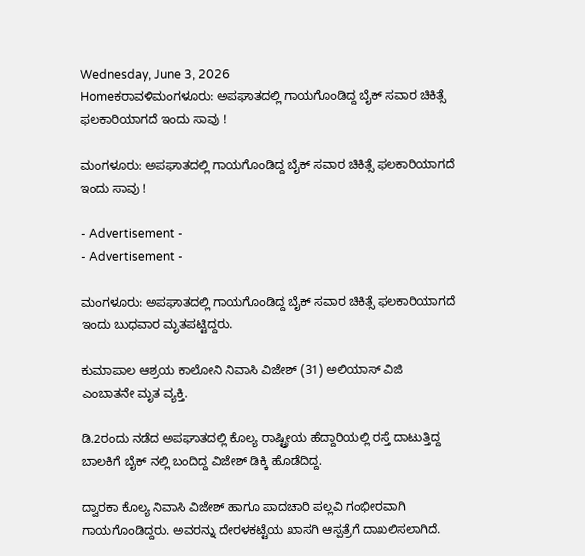Wednesday, June 3, 2026
Homeಕರಾವಳಿಮಂಗಳೂರು: ಅಪಘಾತದಲ್ಲಿ ಗಾಯಗೊಂಡಿದ್ದ ಬೈಕ್ ಸವಾರ ಚಿಕಿತ್ಸೆ ಫಲಕಾರಿಯಾಗದೆ ಇಂದು ಸಾವು !

ಮಂಗಳೂರು: ಅಪಘಾತದಲ್ಲಿ ಗಾಯಗೊಂಡಿದ್ದ ಬೈಕ್ ಸವಾರ ಚಿಕಿತ್ಸೆ ಫಲಕಾರಿಯಾಗದೆ ಇಂದು ಸಾವು !

- Advertisement -
- Advertisement -

ಮಂಗಳೂರು: ಅಪಘಾತದಲ್ಲಿ ಗಾಯಗೊಂಡಿದ್ದ ಬೈಕ್ ಸವಾರ ಚಿಕಿತ್ಸೆ ಫಲಕಾರಿಯಾಗದೆ ಇಂದು ಬುಧವಾರ ಮೃತಪಟ್ಟಿದ್ದರು.

ಕುಮಾಪಾಲ ಆಶ್ರಯ ಕಾಲೋನಿ ನಿವಾಸಿ ವಿಜೇಶ್ (31) ಅಲಿಯಾಸ್ ವಿಜಿ ಎಂಬಾತನೇ ಮೃತ ವ್ಯಕ್ತಿ.

ಡಿ.2ರಂದು ನಡೆದ ಅಪಘಾತದಲ್ಲಿ ಕೊಲ್ಯ ರಾಷ್ಟ್ರೀಯ ಹೆದ್ದಾರಿಯಲ್ಲಿ ರಸ್ತೆ ದಾಟುತ್ತಿದ್ದ ಬಾಲಕಿಗೆ ಬೈಕ್ ನಲ್ಲಿ ಬಂದಿದ್ದ ವಿಜೇಶ್ ಡಿಕ್ಕಿ ಹೊಡೆದಿದ್ದ.

ದ್ವಾರಕಾ ಕೊಲ್ಯ ನಿವಾಸಿ ವಿಜೇಶ್ ಹಾಗೂ ಪಾದಚಾರಿ ಪಲ್ಲವಿ ಗಂಭೀರವಾಗಿ ಗಾಯಗೊಂಡಿದ್ದರು. ಅವರನ್ನು ದೇರಳಕಟ್ಟೆಯ ಖಾಸಗಿ ಆಸ್ಪತ್ರೆಗೆ ದಾಖಲಿಸಲಾಗಿದೆ.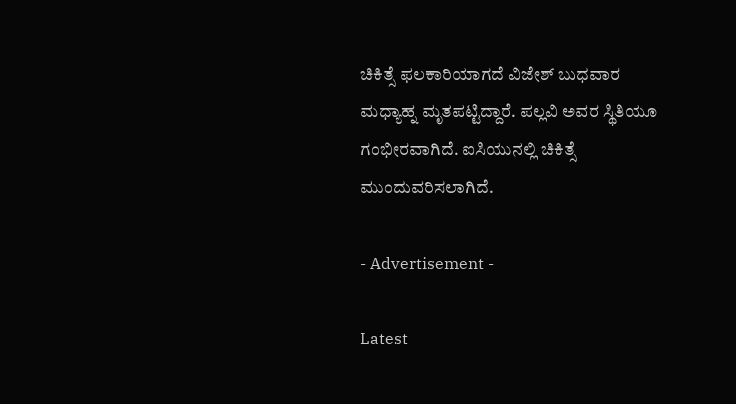ಚಿಕಿತ್ಸೆ ಫಲಕಾರಿಯಾಗದೆ ವಿಜೇಶ್ ಬುಧವಾರ ಮಧ್ಯಾಹ್ನ ಮೃತಪಟ್ಟಿದ್ದಾರೆ. ಪಲ್ಲವಿ ಅವರ ಸ್ಥಿತಿಯೂ ಗಂಭೀರವಾಗಿದೆ. ಐಸಿಯುನಲ್ಲಿ ಚಿಕಿತ್ಸೆ ಮುಂದುವರಿಸಲಾಗಿದೆ.

- Advertisement -

Latest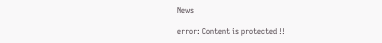News

error: Content is protected !!